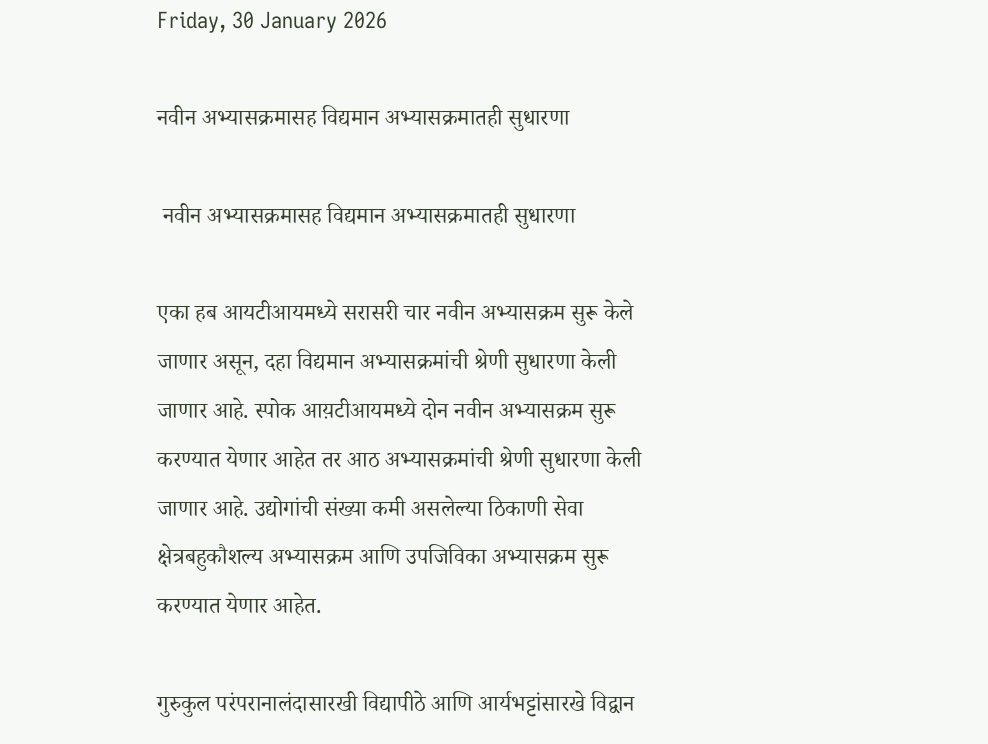Friday, 30 January 2026

नवीन अभ्यासक्रमासह विद्यमान अभ्यासक्रमातही सुधारणा

 नवीन अभ्यासक्रमासह विद्यमान अभ्यासक्रमातही सुधारणा

एका हब आयटीआयमध्ये सरासरी चार नवीन अभ्यासक्रम सुरू केले जाणार असून, दहा विद्यमान अभ्यासक्रमांची श्रेणी सुधारणा केली जाणार आहे. स्पोक आय़टीआयमध्ये दोन नवीन अभ्यासक्रम सुरू करण्यात येणार आहेत तर आठ अभ्यासक्रमांची श्रेणी सुधारणा केली जाणार आहे. उद्योगांची संख्या कमी असलेल्या ठिकाणी सेवा क्षेत्रबहुकौशल्य अभ्यासक्रम आणि उपजिविका अभ्यासक्रम सुरू करण्यात येणार आहेत.

गुरुकुल परंपरानालंदासारखी विद्यापीठे आणि आर्यभट्टांसारखे विद्वान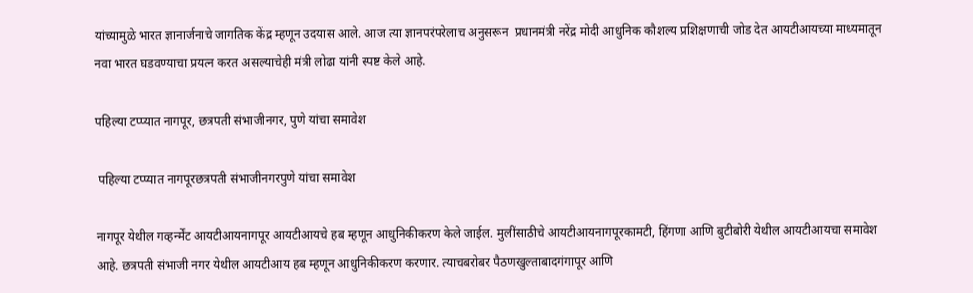यांच्यामुळे भारत ज्ञानार्जनाचे जागतिक केंद्र म्हणून उदयास आले. आज त्या ज्ञानपरंपरेलाच अनुसरून  प्रधानमंत्री नरेंद्र मोदी आधुनिक कौशल्य प्रशिक्षणाची जोड देत आयटीआयच्या माध्यमातून नवा भारत घडवण्याचा प्रयत्न करत असल्याचेही मंत्री लोढा यांनी स्पष्ट केले आहे.

पहिल्या टप्प्यात नागपूर, छत्रपती संभाजीनगर, पुणे यांचा समावेश

 पहिल्या टप्प्यात नागपूरछत्रपती संभाजीनगरपुणे यांचा समावेश

नागपूर येथील गव्हर्न्मेंट आयटीआयनागपूर आयटीआयचे हब म्हणून आधुनिकीकरण केले जाईल. मुलींसाठीचे आयटीआयनागपूरकामटी, हिंगणा आणि बुटीबोरी येथील आयटीआयचा समावेश आहे. छत्रपती संभाजी नगर येथील आयटीआय हब म्हणून आधुनिकीकरण करणार. त्याचबरोबर पैठणखुल्ताबादगंगापूर आणि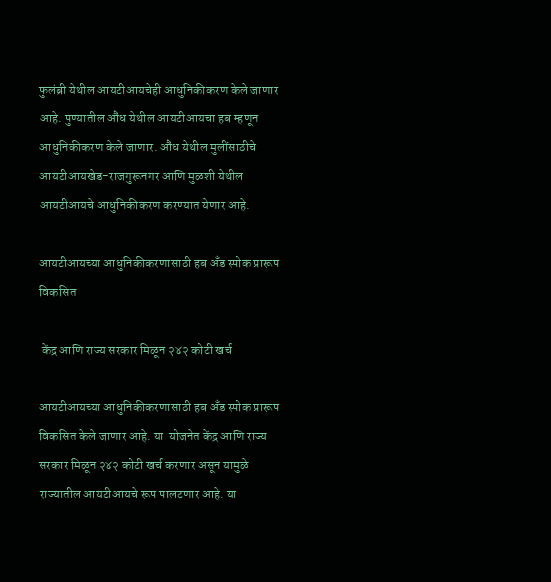फुलंब्री येथील आयटीआयचेही आधुनिकीकरण केले जाणार आहे. पुण्यातील औंध येथील आयटीआयचा हब म्हणून आधुनिकीकरण केले जाणार. औंध येथील मुलींसाठीचे  आयटीआयखेड-राजगुरूनगर आणि मुळशी येथील आयटीआयचे आधुनिकीकरण करण्यात येणार आहे.

आयटीआयच्या आधुनिकीकरणासाठी हब अँड स्पोक प्रारूप विकसित

 केंद्र आणि राज्य सरकार मिळून २४२ कोटी खर्च

आयटीआयच्या आधुनिकीकरणासाठी हब अँड स्पोक प्रारूप विकसित केले जाणार आहे. या  योजनेत केंद्र आणि राज्य सरकार मिळून २४२ कोटी खर्च करणार असून यामुळे राज्यातील आयटीआयचे रूप पालटणार आहे. या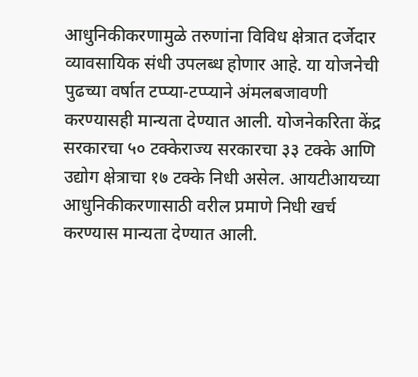आधुनिकीकरणामुळे तरुणांना विविध क्षेत्रात दर्जेदार व्यावसायिक संधी उपलब्ध होणार आहे. या योजनेची पुढच्या वर्षात टप्प्या-टप्प्याने अंमलबजावणी करण्यासही मान्यता देण्यात आली. योजनेकरिता केंद्र सरकारचा ५० टक्केराज्य सरकारचा ३३ टक्के आणि उद्योग क्षेत्राचा १७ टक्के निधी असेल. आयटीआयच्या आधुनिकीकरणासाठी वरील प्रमाणे निधी खर्च करण्यास मान्यता देण्यात आली.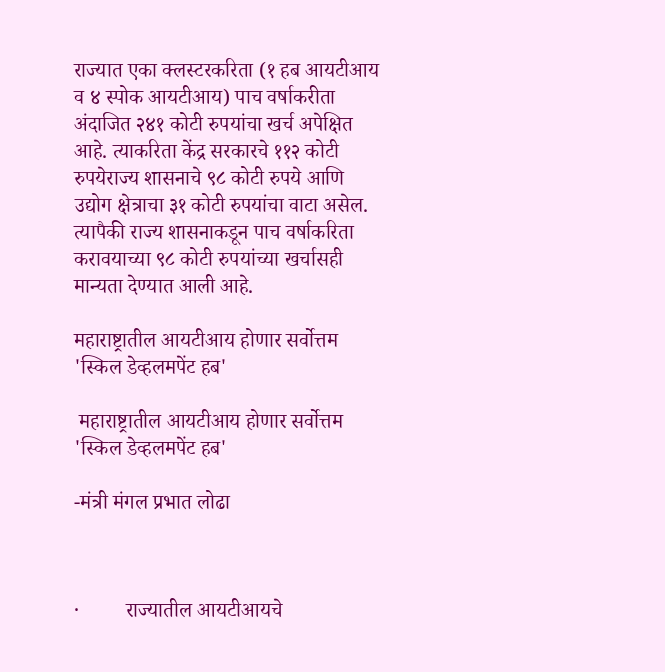राज्यात एका क्लस्टरकरिता (१ हब आयटीआय व ४ स्पोक आयटीआय) पाच वर्षाकरीता अंदाजित २४१ कोटी रुपयांचा खर्च अपेक्षित आहे. त्याकरिता केंद्र सरकारचे ११२ कोटी रुपयेराज्य शासनाचे ९८ कोटी रुपये आणि उद्योग क्षेत्राचा ३१ कोटी रुपयांचा वाटा असेल.  त्यापैकी राज्य शासनाकडून पाच वर्षाकरिता करावयाच्या ९८ कोटी रुपयांच्या खर्चासही मान्यता देण्यात आली आहे.

महाराष्ट्रातील आयटीआय होणार सर्वोत्तम 'स्किल डेव्हलमपेंट हब'

 महाराष्ट्रातील आयटीआय होणार सर्वोत्तम 'स्किल डेव्हलमपेंट हब'

-मंत्री मंगल प्रभात लोढा



·         राज्यातील आयटीआयचे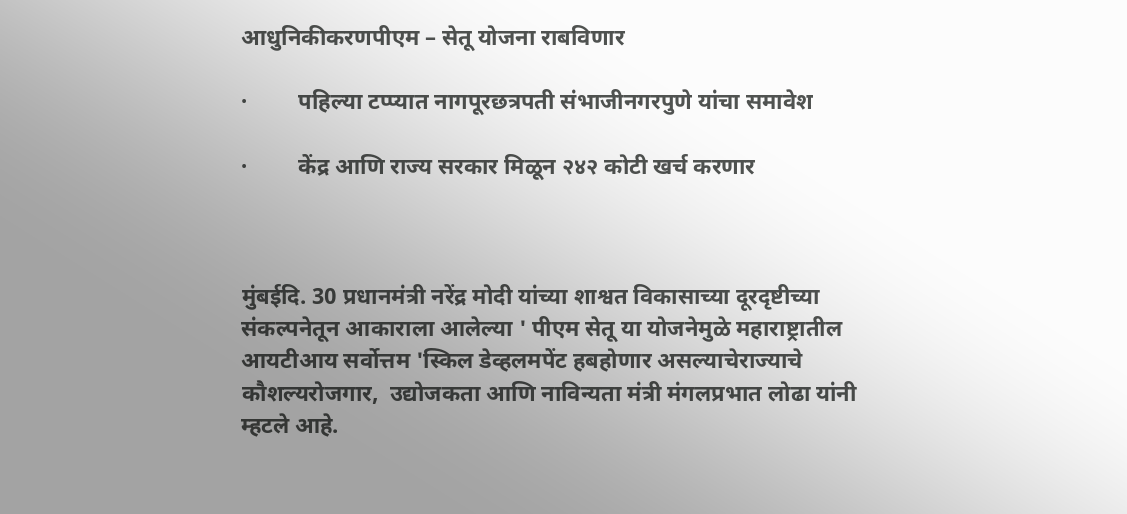आधुनिकीकरणपीएम – सेतू योजना राबविणार

·         पहिल्या टप्प्यात नागपूरछत्रपती संभाजीनगरपुणे यांचा समावेश

·         केंद्र आणि राज्य सरकार मिळून २४२ कोटी खर्च करणार



मुंबईदि. 30 प्रधानमंत्री नरेंद्र मोदी यांच्या शाश्वत विकासाच्या दूरदृष्टीच्या संकल्पनेतून आकाराला आलेल्या ' पीएम सेतू या योजनेमुळे महाराष्ट्रातील आयटीआय सर्वोत्तम 'स्किल डेव्हलमपेंट हबहोणार असल्याचेराज्याचे कौशल्यरोजगार,  उद्योजकता आणि नाविन्यता मंत्री मंगलप्रभात लोढा यांनी म्हटले आहे.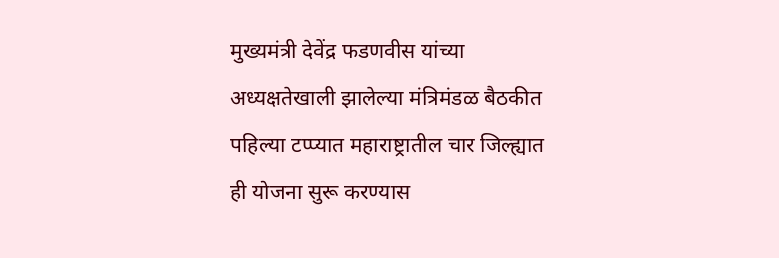मुख्यमंत्री देवेंद्र फडणवीस यांच्या अध्यक्षतेखाली झालेल्या मंत्रिमंडळ बैठकीत पहिल्या टप्प्यात महाराष्ट्रातील चार जिल्ह्यात ही योजना सुरू करण्यास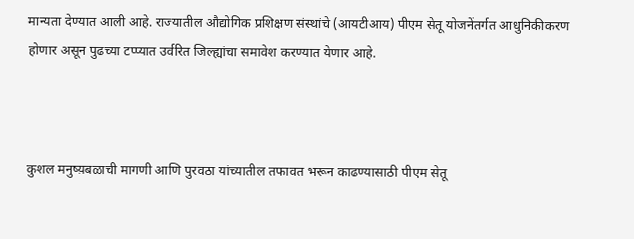मान्यता देण्यात आली आहे. राज्यातील औद्योगिक प्रशिक्षण संस्थांचे (आयटीआय) पीएम सेतू योजनेंतर्गत आधुनिकीकरण होणार असून पुढच्या टप्प्यात उर्वरित जिल्ह्यांचा समावेश करण्यात येणार आहे.



कुशल मनुष्य़बळाची मागणी आणि पुरवठा यांच्यातील तफावत भरून काढण्यासाठी पीएम सेतू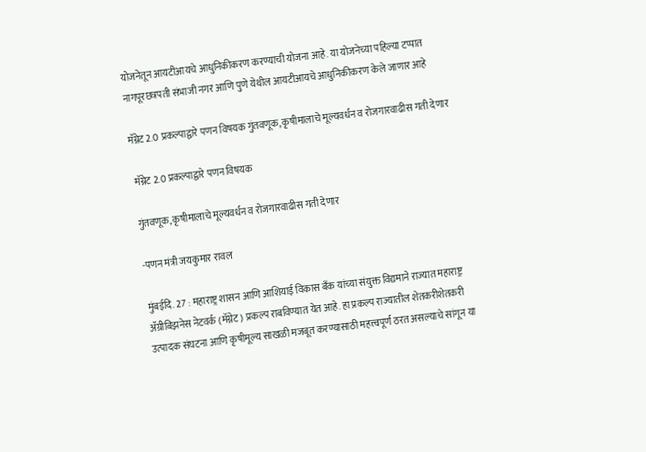योजनेतून आयटीआयचे आधुनिकीकरण करण्याची योजना आहे. या योजनेच्या पहिल्या टप्पात नागपूरछत्रपती संभाजी नगर आणि पुणे येथील आयटीआयचे आधुनिकीकरण केले जाणार आहे

मॅग्नेट 2.0 प्रकल्पाद्वारे पणन विषयक गुंतवणूक, कृषीमालाचे मूल्यवर्धन व रोजगारवाढीस गती देणार

 मॅग्नेट 2.0 प्रकल्पाद्वारे पणन विषयक

गुंतवणूक, कृषीमालाचे मूल्यवर्धन व रोजगारवाढीस गती देणार

-पणन मंत्री जयकुमार रावल

मुंबईदि. 27 : महाराष्ट्र शासन आणि आशियाई विकास बँक यांच्या संयुक्त विद्यमाने राज्यात महाराष्ट्र ॲग्रीबिझनेस नेटवर्क (मॅग्नेट) प्रकल्प राबविण्यात येत आहे. हा प्रकल्प राज्यातील शेतकरीशेतकरी उत्‍पादक संघटना आणि कृषीमूल्य साखळी मजबूत करण्यासाठी महत्त्वपूर्ण ठरत असल्याचे सांगून या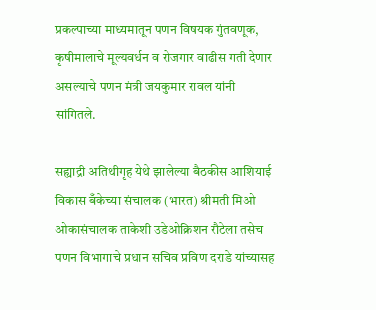प्रकल्पाच्या माध्यमातून पणन विषयक गुंतवणूक, कृषीमालाचे मूल्यवर्धन व रोजगार वाढीस गती देणार असल्याचे पणन मंत्री जयकुमार रावल यांनी सांगितले.

सह्याद्री अतिथीगृह येथे झालेल्या बैठकीस आशियाई विकास बँकेच्या संचालक (भारत) श्रीमती मिओ ओकासंचालक ताकेशी उडेओक्रिशन रौटेला तसेच पणन विभागाचे प्रधान सचिव प्रविण दराडे यांच्यासह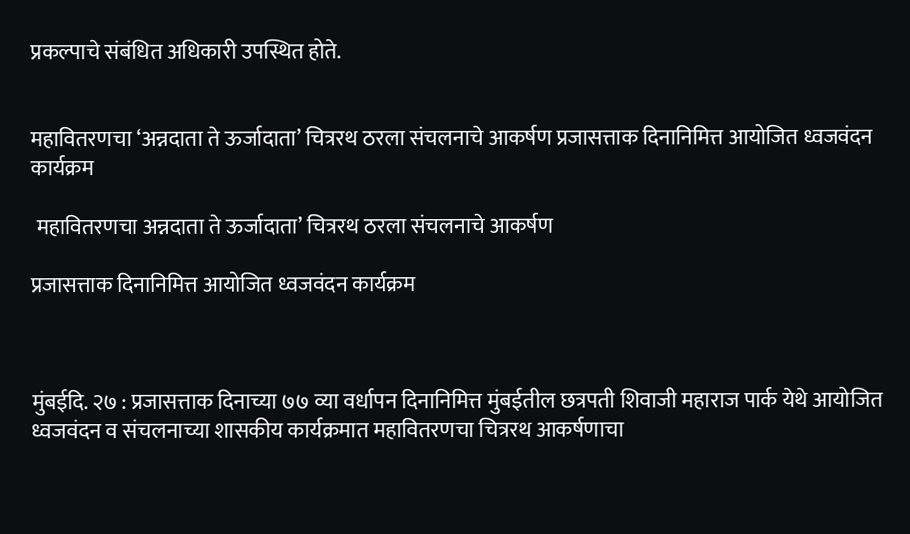प्रकल्पाचे संबंधित अधिकारी उपस्थित होते.


महावितरणचा ‘अन्नदाता ते ऊर्जादाता’ चित्ररथ ठरला संचलनाचे आकर्षण प्रजासत्ताक दिनानिमित्त आयोजित ध्वजवंदन कार्यक्रम

 महावितरणचा अन्नदाता ते ऊर्जादाता’ चित्ररथ ठरला संचलनाचे आकर्षण

प्रजासत्ताक दिनानिमित्त आयोजित ध्वजवंदन कार्यक्रम



मुंबईदि. २७ : प्रजासत्ताक दिनाच्या ७७ व्या वर्धापन दिनानिमित्त मुंबईतील छत्रपती शिवाजी महाराज पार्क येथे आयोजित ध्वजवंदन व संचलनाच्या शासकीय कार्यक्रमात महावितरणचा चित्ररथ आकर्षणाचा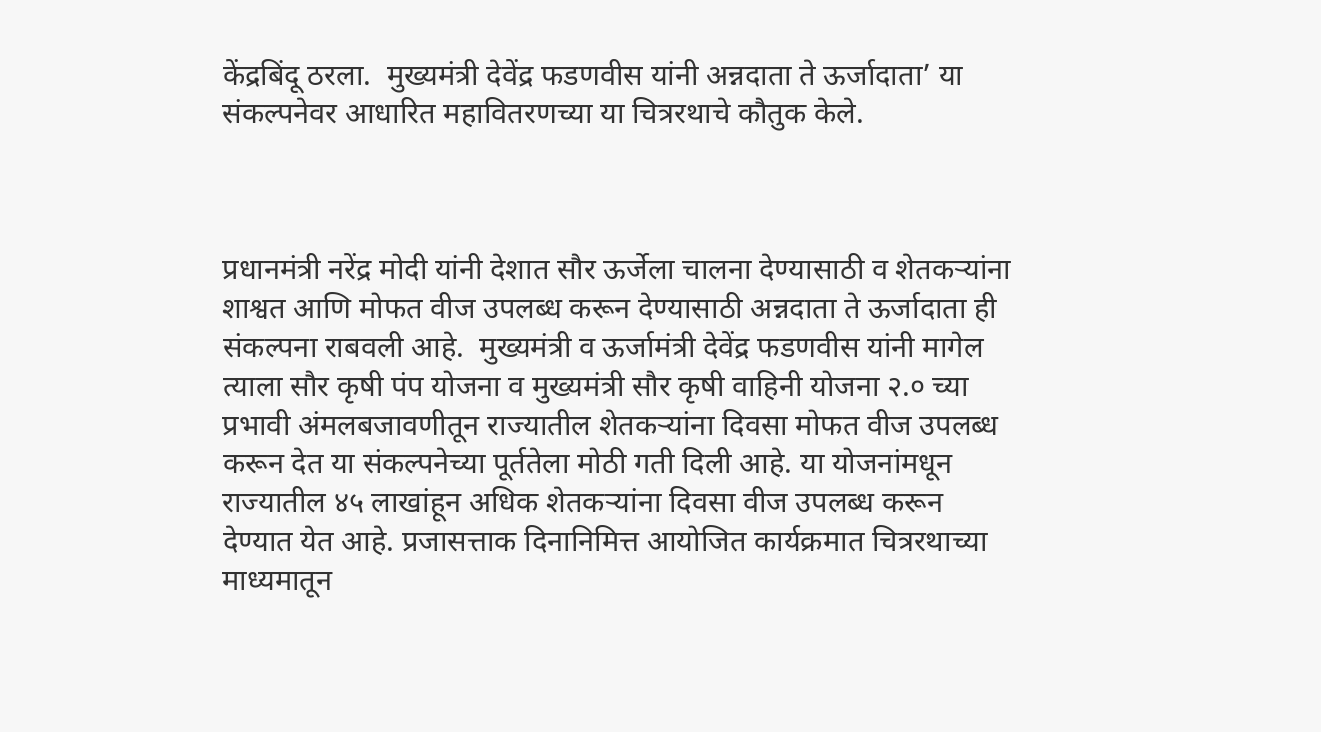केंद्रबिंदू ठरला.  मुख्यमंत्री देवेंद्र फडणवीस यांनी अन्नदाता ते ऊर्जादाता’ या संकल्पनेवर आधारित महावितरणच्या या चित्ररथाचे कौतुक केले.



प्रधानमंत्री नरेंद्र मोदी यांनी देशात सौर ऊर्जेला चालना देण्यासाठी व शेतकऱ्यांना शाश्वत आणि मोफत वीज उपलब्ध करून देण्यासाठी अन्नदाता ते ऊर्जादाता ही संकल्पना राबवली आहे.  मुख्यमंत्री व ऊर्जामंत्री देवेंद्र फडणवीस यांनी मागेल त्याला सौर कृषी पंप योजना व मुख्यमंत्री सौर कृषी वाहिनी योजना २.० च्या प्रभावी अंमलबजावणीतून राज्यातील शेतकऱ्यांना दिवसा मोफत वीज उपलब्ध करून देत या संकल्पनेच्या पूर्ततेला मोठी गती दिली आहे. या योजनांमधून राज्यातील ४५ लाखांहून अधिक शेतकऱ्यांना दिवसा वीज उपलब्ध करून देण्यात येत आहे. प्रजासत्ताक दिनानिमित्त आयोजित कार्यक्रमात चित्ररथाच्या माध्यमातून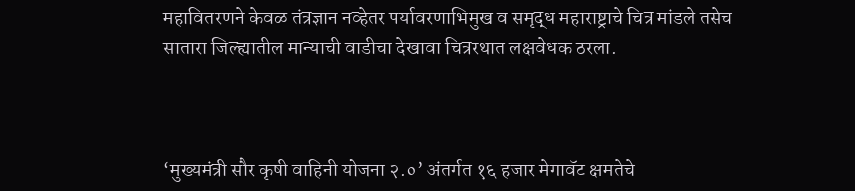महावितरणने केवळ तंत्रज्ञान नव्हेतर पर्यावरणाभिमुख व समृद्ध महाराष्ट्राचे चित्र मांडले तसेच सातारा जिल्ह्यातील मान्याची वाडीचा देखावा चित्ररथात लक्षवेधक ठरला.



‘मुख्यमंत्री सौर कृषी वाहिनी योजना २.०’ अंतर्गत १६ हजार मेगावॅट क्षमतेचे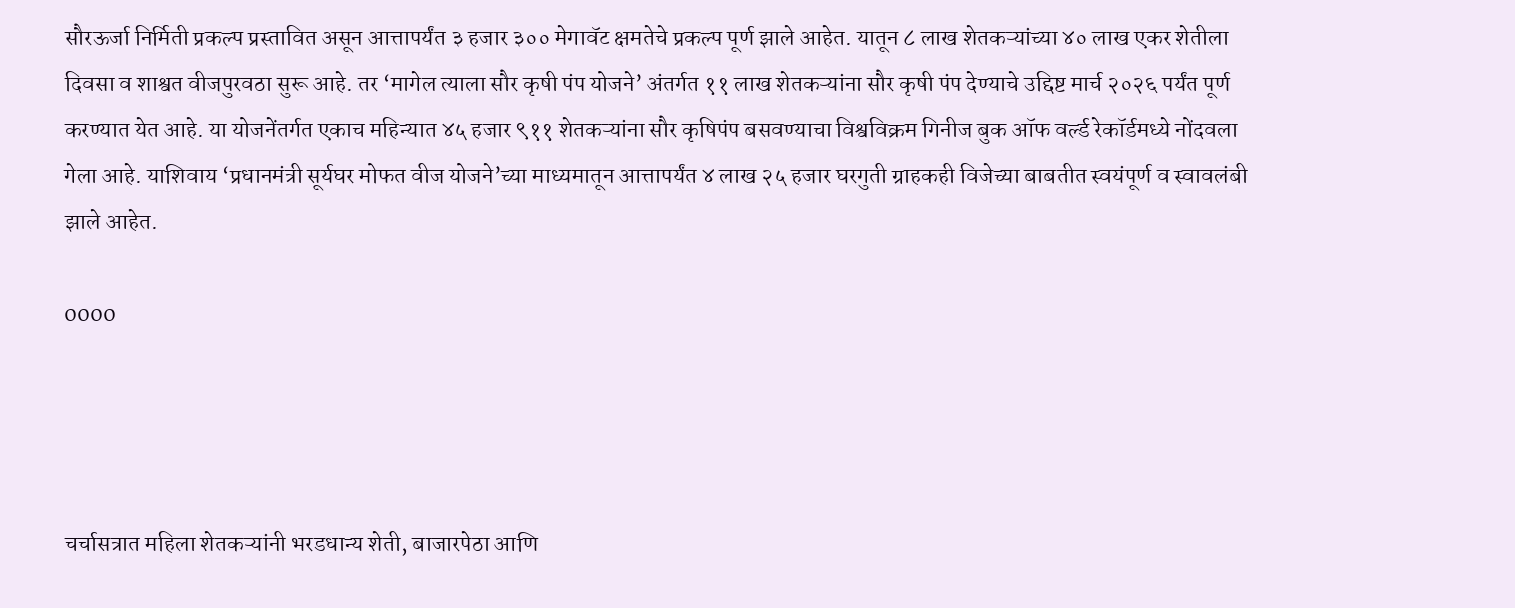सौरऊर्जा निर्मिती प्रकल्प प्रस्तावित असून आत्तापर्यंत ३ हजार ३०० मेगावॅट क्षमतेचे प्रकल्प पूर्ण झाले आहेत. यातून ८ लाख शेतकऱ्यांच्या ४० लाख एकर शेतीला दिवसा व शाश्वत वीजपुरवठा सुरू आहे. तर ‘मागेल त्याला सौर कृषी पंप योजने’ अंतर्गत ११ लाख शेतकऱ्यांना सौर कृषी पंप देण्याचे उद्दिष्ट मार्च २०२६ पर्यंत पूर्ण करण्यात येत आहे. या योजनेंतर्गत एकाच महिन्यात ४५ हजार ९११ शेतकऱ्यांना सौर कृषिपंप बसवण्याचा विश्वविक्रम गिनीज बुक ऑफ वर्ल्ड रेकॉर्डमध्ये नोंदवला गेला आहे. याशिवाय ‘प्रधानमंत्री सूर्यघर मोफत वीज योजने’च्या माध्यमातून आत्तापर्यंत ४ लाख २५ हजार घरगुती ग्राहकही विजेच्या बाबतीत स्वयंपूर्ण व स्वावलंबी झाले आहेत.

0000




चर्चासत्रात महिला शेतकऱ्यांनी भरडधान्य शेती, बाजारपेठा आणि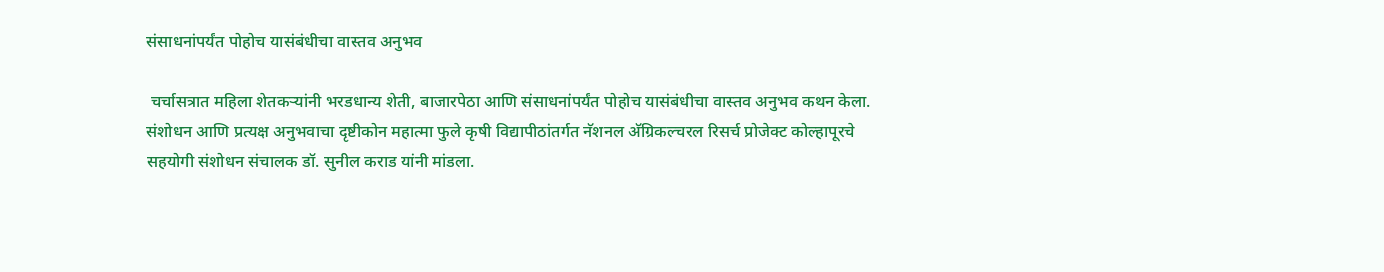संसाधनांपर्यंत पोहोच यासंबंधीचा वास्तव अनुभव

 चर्चासत्रात महिला शेतकऱ्यांनी भरडधान्य शेती, बाजारपेठा आणि संसाधनांपर्यंत पोहोच यासंबंधीचा वास्तव अनुभव कथन केला. संशोधन आणि प्रत्यक्ष अनुभवाचा दृष्टीकोन महात्मा फुले कृषी विद्यापीठांतर्गत नॅशनल अ‍ॅग्रिकल्चरल रिसर्च प्रोजेक्ट कोल्हापूरचे सहयोगी संशोधन संचालक डॉ. सुनील कराड यांनी मांडला.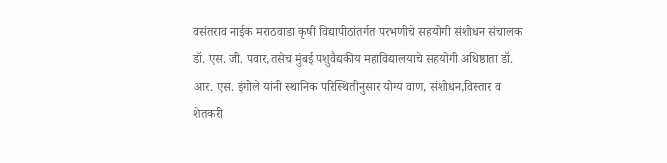वसंतराव नाईक मराठवाडा कृषी विद्यापीठांतर्गत परभणीचे सहयोगी संशोधन संचालक डॉ. एस. जी. पवार,तसेच मुंबई पशुवैद्यकीय महाविद्यालयाचे सहयोगी अधिष्ठाता डॉ. आर. एस. इंगोले यांनी स्थानिक परिस्थितीनुसार योग्य वाण, संशोधन,विस्तार व शेतकरी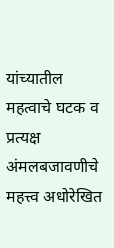यांच्यातील महत्वाचे घटक व प्रत्यक्ष अंमलबजावणीचे महत्त्व अधोरेखित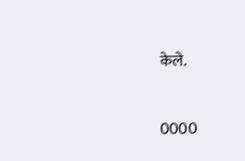केले.


0000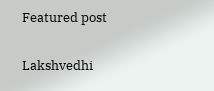Featured post

Lakshvedhi